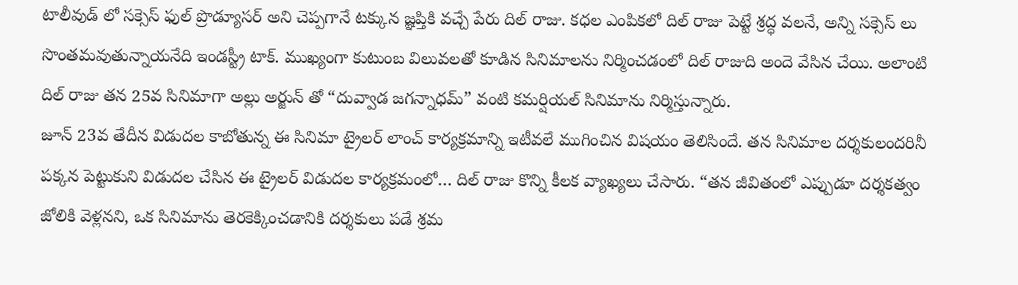టాలీవుడ్ లో సక్సెస్ ఫుల్ ప్రొడ్యూసర్ అని చెప్పగానే టక్కున జ్ఞప్తికి వచ్చే పేరు దిల్ రాజు. కధల ఎంపికలో దిల్ రాజు పెట్టే శ్రద్ధ వలనే, అన్ని సక్సెస్ లు సొంతమవుతున్నాయనేది ఇండస్ట్రీ టాక్. ముఖ్యంగా కుటుంబ విలువలతో కూడిన సినిమాలను నిర్మించడంలో దిల్ రాజుది అందె వేసిన చేయి. అలాంటి దిల్ రాజు తన 25వ సినిమాగా అల్లు అర్జున్ తో “దువ్వాడ జగన్నాధమ్” వంటి కమర్షియల్ సినిమాను నిర్మిస్తున్నారు.
జూన్ 23వ తేదీన విడుదల కాబోతున్న ఈ సినిమా ట్రైలర్ లాంచ్ కార్యక్రమాన్ని ఇటీవలే ముగించిన విషయం తెలిసిందే. తన సినిమాల దర్శకులందరినీ పక్కన పెట్టుకుని విడుదల చేసిన ఈ ట్రైలర్ విడుదల కార్యక్రమంలో… దిల్ రాజు కొన్ని కీలక వ్యాఖ్యలు చేసారు. “తన జీవితంలో ఎప్పుడూ దర్శకత్వం జోలికి వెళ్లనని, ఒక సినిమాను తెరకెక్కించడానికి దర్శకులు పడే శ్రమ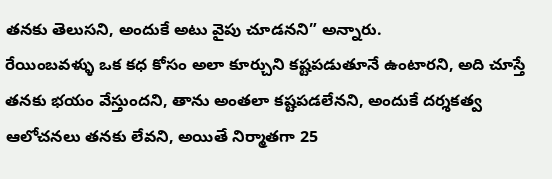తనకు తెలుసని, అందుకే అటు వైపు చూడనని” అన్నారు.
రేయింబవళ్ళు ఒక కధ కోసం అలా కూర్చుని కష్టపడుతూనే ఉంటారని, అది చూస్తే తనకు భయం వేస్తుందని, తాను అంతలా కష్టపడలేనని, అందుకే దర్శకత్వ ఆలోచనలు తనకు లేవని, అయితే నిర్మాతగా 25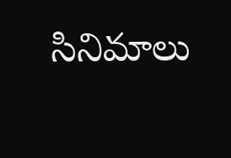సినిమాలు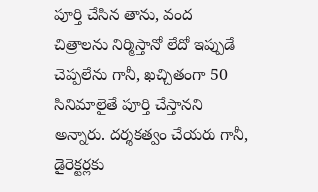పూర్తి చేసిన తాను, వంద చిత్రాలను నిర్మిస్తానో లేదో ఇప్పుడే చెప్పలేను గానీ, ఖచ్చితంగా 50 సినిమాలైతే పూర్తి చేస్తానని అన్నారు. దర్శకత్వం చేయరు గానీ, డైరెక్టర్లకు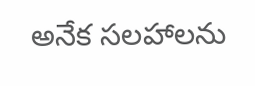అనేక సలహాలను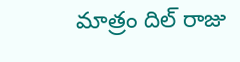మాత్రం దిల్ రాజు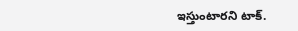ఇస్తుంటారని టాక్.